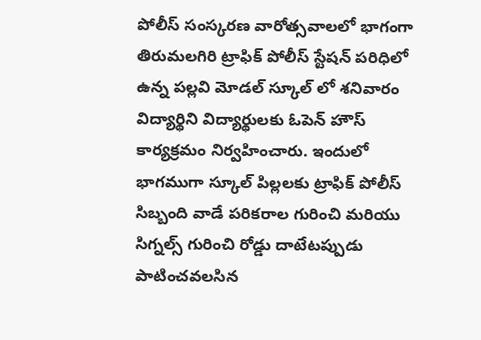పోలీస్ సంస్కరణ వారోత్సవాలలో భాగంగా తిరుమలగిరి ట్రాఫిక్ పోలీస్ స్టేషన్ పరిధిలో ఉన్న పల్లవి మోడల్ స్కూల్ లో శనివారం విద్యార్థిని విద్యార్థులకు ఓపెన్ హౌస్ కార్యక్రమం నిర్వహించారు. ఇందులో భాగముగా స్కూల్ పిల్లలకు ట్రాఫిక్ పోలీస్ సిబ్బంది వాడే పరికరాల గురించి మరియు సిగ్నల్స్ గురించి రోడ్డు దాటేటప్పుడు పాటించవలసిన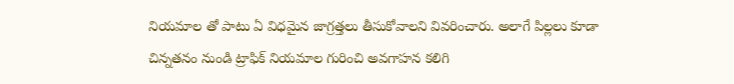నియమాల తో పాటు ఏ విధమైన జాగ్రత్తలు తీసుకోవాలని వివరించారు. అలాగే పిల్లలు కూడా చిన్నతనం నుండి ట్రాఫిక్ నియమాల గురించి అవగాహన కలిగి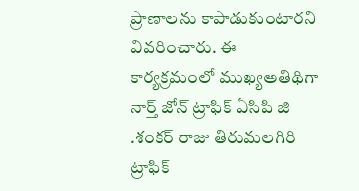ప్రాణాలను కాపాడుకుంటారని వివరించారు. ఈ కార్యక్రమంలో ముఖ్యఅతిథిగా నార్త్ జోన్ ట్రాఫిక్ ఏసిపి జి .శంకర్ రాజు తిరుమలగిరి ట్రాఫిక్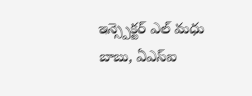ఇన్స్పెక్టర్ ఎల్ మధు బాబు, ఏఎస్ఐ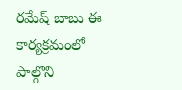రమేష్ బాబు ఈ కార్యక్రమంలో పాల్గొని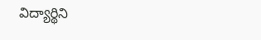విద్యార్థిని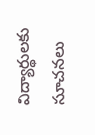విద్యార్థులకు సూచనలు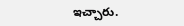ఇచ్చారు.